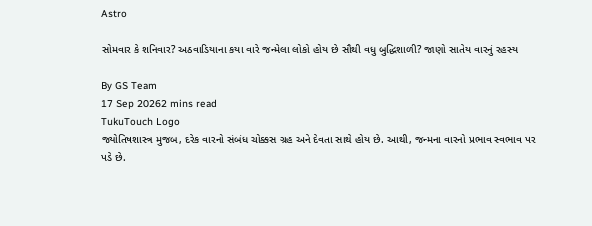Astro

સોમવાર કે શનિવાર? અઠવાડિયાના કયા વારે જન્મેલા લોકો હોય છે સૌથી વધુ બુદ્ધિશાળી? જાણો સાતેય વારનું રહસ્ય

By GS Team
17 Sep 20262 mins read
TukuTouch Logo
જ્યોતિષશાસ્ત્ર મુજબ, દરેક વારનો સંબંધ ચોક્કસ ગ્રહ અને દેવતા સાથે હોય છે. આથી, જન્મના વારનો પ્રભાવ સ્વભાવ પર પડે છે.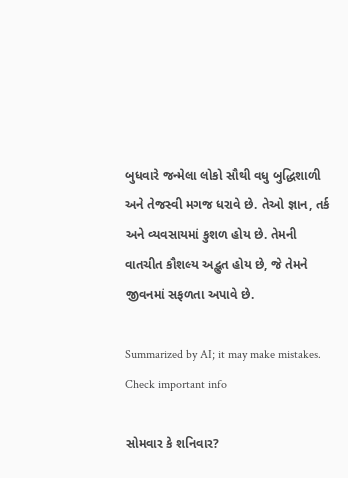બુધવારે જન્મેલા લોકો સૌથી વધુ બુદ્ધિશાળી અને તેજસ્વી મગજ ધરાવે છે. તેઓ જ્ઞાન, તર્ક અને વ્યવસાયમાં કુશળ હોય છે. તેમની વાતચીત કૌશલ્ય અદ્ભુત હોય છે, જે તેમને જીવનમાં સફળતા અપાવે છે.

Summarized by AI; it may make mistakes. Check important info

સોમવાર કે શનિવાર?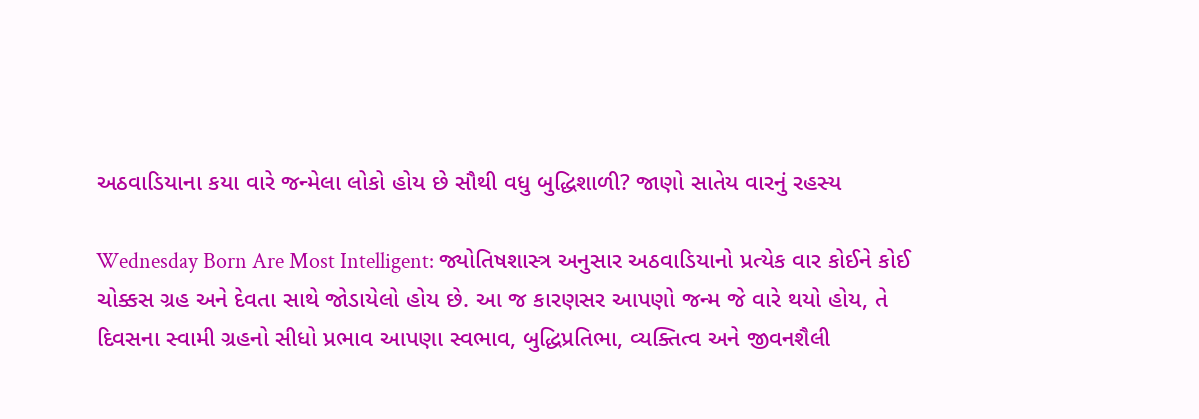અઠવાડિયાના કયા વારે જન્મેલા લોકો હોય છે સૌથી વધુ બુદ્ધિશાળી? જાણો સાતેય વારનું રહસ્ય

Wednesday Born Are Most Intelligent: જ્યોતિષશાસ્ત્ર અનુસાર અઠવાડિયાનો પ્રત્યેક વાર કોઈને કોઈ ચોક્કસ ગ્રહ અને દેવતા સાથે જોડાયેલો હોય છે. આ જ કારણસર આપણો જન્મ જે વારે થયો હોય, તે દિવસના સ્વામી ગ્રહનો સીધો પ્રભાવ આપણા સ્વભાવ, બુદ્ધિપ્રતિભા, વ્યક્તિત્વ અને જીવનશૈલી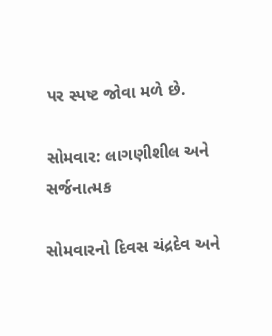પર સ્પષ્ટ જોવા મળે છે.

સોમવાર: લાગણીશીલ અને સર્જનાત્મક

સોમવારનો દિવસ ચંદ્રદેવ અને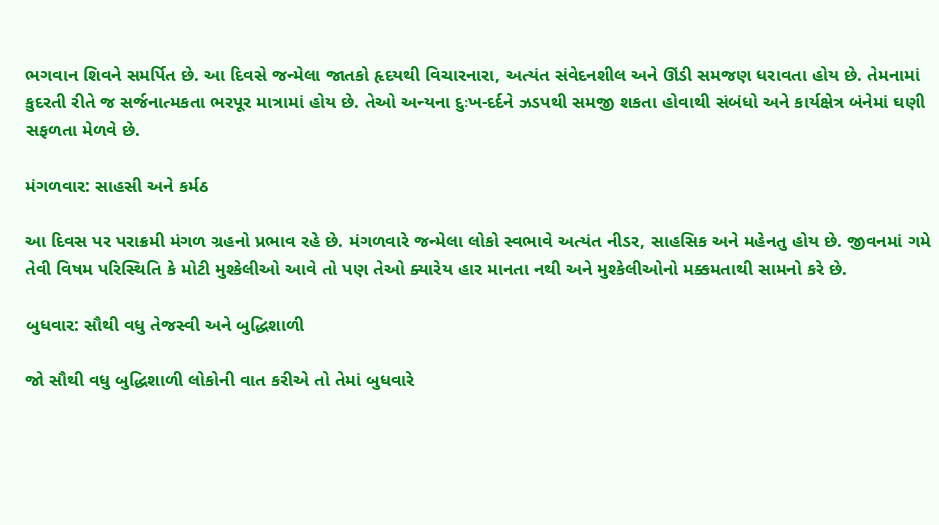ભગવાન શિવને સમર્પિત છે. આ દિવસે જન્મેલા જાતકો હૃદયથી વિચારનારા, અત્યંત સંવેદનશીલ અને ઊંડી સમજણ ધરાવતા હોય છે. તેમનામાં કુદરતી રીતે જ સર્જનાત્મકતા ભરપૂર માત્રામાં હોય છે. તેઓ અન્યના દુઃખ-દર્દને ઝડપથી સમજી શકતા હોવાથી સંબંધો અને કાર્યક્ષેત્ર બંનેમાં ઘણી સફળતા મેળવે છે.

મંગળવાર: સાહસી અને કર્મઠ

આ દિવસ પર પરાક્રમી મંગળ ગ્રહનો પ્રભાવ રહે છે. મંગળવારે જન્મેલા લોકો સ્વભાવે અત્યંત નીડર, સાહસિક અને મહેનતુ હોય છે. જીવનમાં ગમે તેવી વિષમ પરિસ્થિતિ કે મોટી મુશ્કેલીઓ આવે તો પણ તેઓ ક્યારેય હાર માનતા નથી અને મુશ્કેલીઓનો મક્કમતાથી સામનો કરે છે.

બુધવાર: સૌથી વધુ તેજસ્વી અને બુદ્ધિશાળી

જો સૌથી વધુ બુદ્ધિશાળી લોકોની વાત કરીએ તો તેમાં બુધવારે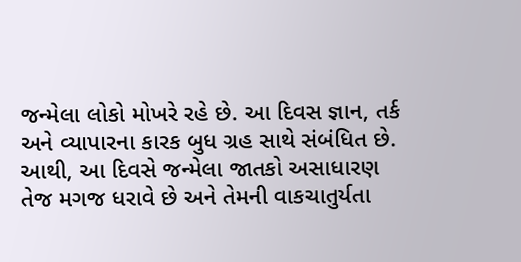જન્મેલા લોકો મોખરે રહે છે. આ દિવસ જ્ઞાન, તર્ક અને વ્યાપારના કારક બુધ ગ્રહ સાથે સંબંધિત છે. આથી, આ દિવસે જન્મેલા જાતકો અસાધારણ તેજ મગજ ધરાવે છે અને તેમની વાકચાતુર્યતા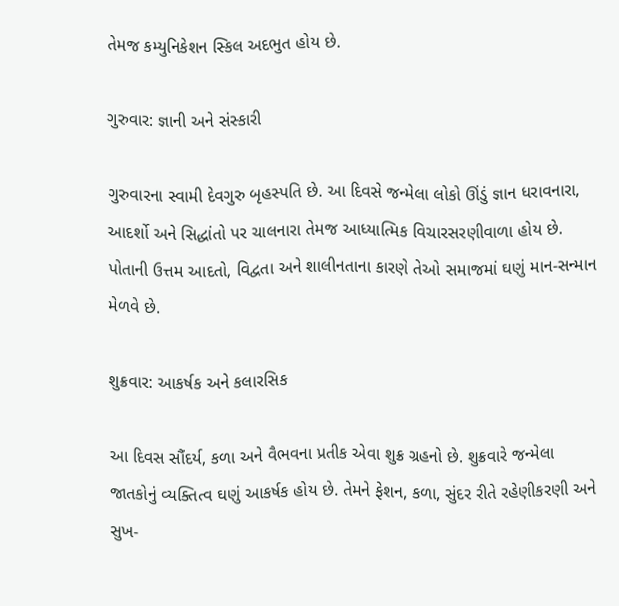તેમજ કમ્યુનિકેશન સ્કિલ અદભુત હોય છે.

ગુરુવાર: જ્ઞાની અને સંસ્કારી

ગુરુવારના સ્વામી દેવગુરુ બૃહસ્પતિ છે. આ દિવસે જન્મેલા લોકો ઊંડું જ્ઞાન ધરાવનારા, આદર્શો અને સિદ્ધાંતો પર ચાલનારા તેમજ આધ્યાત્મિક વિચારસરણીવાળા હોય છે. પોતાની ઉત્તમ આદતો, વિદ્વતા અને શાલીનતાના કારણે તેઓ સમાજમાં ઘણું માન-સન્માન મેળવે છે.

શુક્રવાર: આકર્ષક અને કલારસિક

આ દિવસ સૌંદર્ય, કળા અને વૈભવના પ્રતીક એવા શુક્ર ગ્રહનો છે. શુક્રવારે જન્મેલા જાતકોનું વ્યક્તિત્વ ઘણું આકર્ષક હોય છે. તેમને ફેશન, કળા, સુંદર રીતે રહેણીકરણી અને સુખ-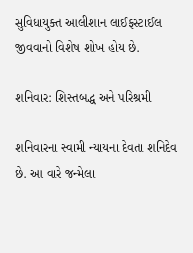સુવિધાયુક્ત આલીશાન લાઈફસ્ટાઈલ જીવવાનો વિશેષ શોખ હોય છે.

શનિવાર: શિસ્તબદ્ધ અને પરિશ્રમી

શનિવારના સ્વામી ન્યાયના દેવતા શનિદેવ છે. આ વારે જન્મેલા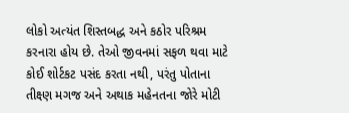લોકો અત્યંત શિસ્તબદ્ધ અને કઠોર પરિશ્રમ કરનારા હોય છે. તેઓ જીવનમાં સફળ થવા માટે કોઈ શોર્ટકટ પસંદ કરતા નથી, પરંતુ પોતાના તીક્ષ્ણ મગજ અને અથાક મહેનતના જોરે મોટી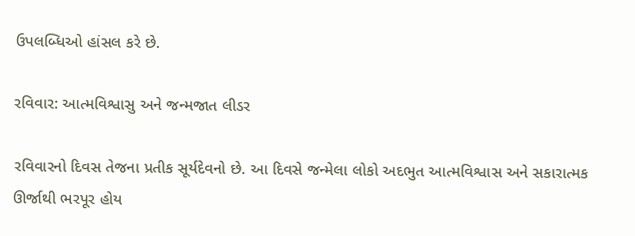ઉપલબ્ધિઓ હાંસલ કરે છે.

રવિવાર: આત્મવિશ્વાસુ અને જન્મજાત લીડર

રવિવારનો દિવસ તેજના પ્રતીક સૂર્યદેવનો છે. આ દિવસે જન્મેલા લોકો અદભુત આત્મવિશ્વાસ અને સકારાત્મક ઊર્જાથી ભરપૂર હોય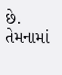છે. તેમનામાં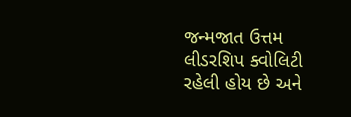જન્મજાત ઉત્તમ લીડરશિપ ક્વોલિટી રહેલી હોય છે અને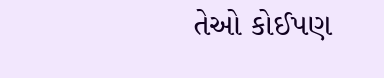તેઓ કોઈપણ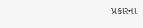પ્રકારના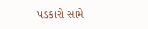પડકારો સામે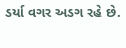ડર્યા વગર અડગ રહે છે.